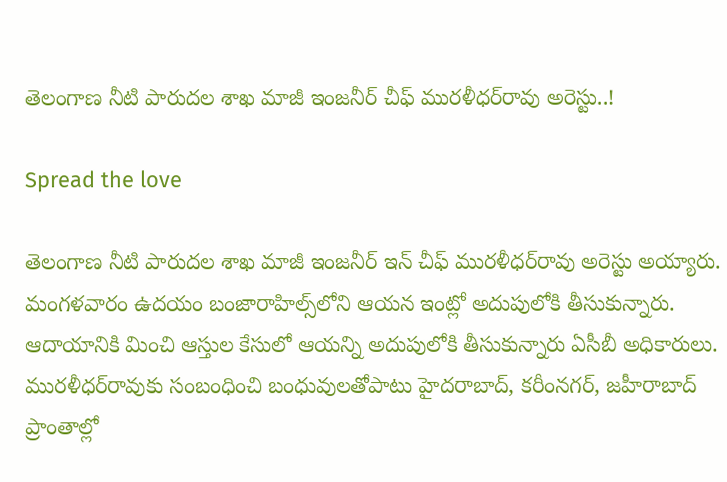తెలంగాణ నీటి పారుదల శాఖ మాజీ ఇంజనీర్ చీఫ్ మురళీధర్‌రావు అరెస్టు..!

Spread the love

తెలంగాణ నీటి పారుదల శాఖ మాజీ ఇంజనీర్ ఇన్ చీఫ్ మురళీధర్‌రావు అరెస్టు అయ్యారు.  మంగళవారం ఉదయం బంజారాహిల్స్‌లోని ఆయన ఇంట్లో అదుపులోకి తీసుకున్నారు.  ఆదాయానికి మించి ఆస్తుల కేసులో ఆయన్ని అదుపులోకి తీసుకున్నారు ఏసీబీ అధికారులు. మురళీధర్‌రావుకు సంబంధించి బంధువులతోపాటు హైదరాబాద్, కరీంనగర్, జహీరాబాద్‌  ప్రాంతాల్లో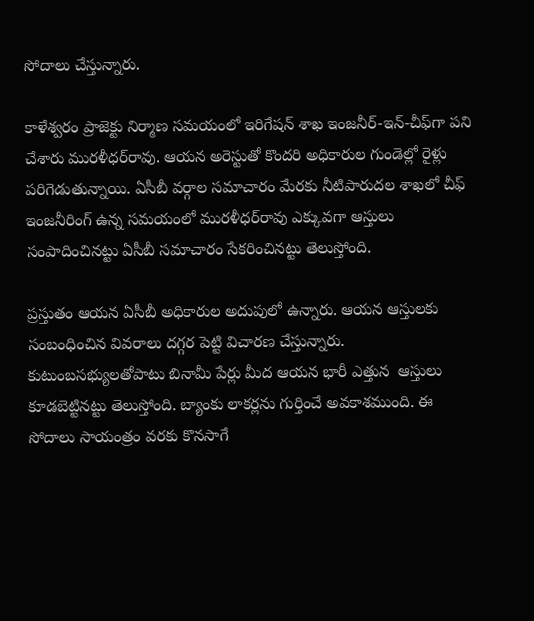సోదాలు చేస్తున్నారు.

కాళేశ్వరం ప్రాజెక్టు నిర్మాణ సమయంలో ఇరిగేషన్ శాఖ ఇంజనీర్-ఇన్-చీఫ్‌గా పని చేశారు మురళీధర్‌రావు. ఆయన అరెస్టుతో కొందరి అధికారుల గుండెల్లో రైళ్లు పరిగెడుతున్నాయి. ఏసీబీ వర్గాల సమాచారం మేరకు నీటిపారుదల శాఖలో చీఫ్ ఇంజనీరింగ్ ఉన్న సమయంలో మురళీధర్‌‌రావు ఎక్కువగా ఆస్తులు సంపాదించినట్టు ఏసీబీ సమాచారం సేకరించినట్టు తెలుస్తోంది.

ప్రస్తుతం ఆయన ఏసీబీ అధికారుల అదుపులో ఉన్నారు. ఆయన ఆస్తులకు సంబంధించిన వివరాలు దగ్గర పెట్టి విచారణ చేస్తున్నారు. కుటుంబసభ్యులతోపాటు బినామీ పేర్లు మీద ఆయన భారీ ఎత్తున  ఆస్తులు కూడబెట్టినట్టు తెలుస్తోంది. బ్యాంకు లాకర్లను గుర్తించే అవకాశముంది. ఈ సోదాలు సాయంత్రం వరకు కొనసాగే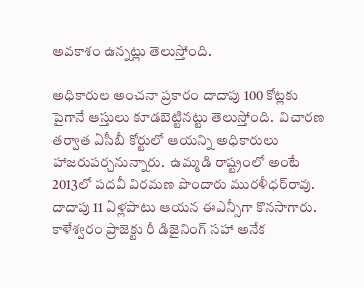అవకాశం ఉన్నట్లు తెలుస్తోంది.

అధికారుల అంచనా ప్రకారం దాదాపు 100 కోట్లకు పైగానే ఆస్తులు కూడబెట్టినట్టు తెలుస్తోంది.  విచారణ తర్వాత ఏసీబీ కోర్టులో ఆయన్ని అధికారులు హాజరుపర్చనున్నారు.  ఉమ్మడి రాష్ట్రంలో అంటే 2013లో పదవీ విరమణ పొందారు మురళీధర్‌రావు. దాదాపు 11 ఏళ్లపాటు ఆయన ఈఎన్సీగా కొనసాగారు. కాళేశ్వరం ప్రాజెక్టు రీ డిజైనింగ్ సహా అనేక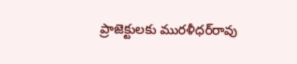ప్రాజెక్టులకు మురళీధర్‌‌రావు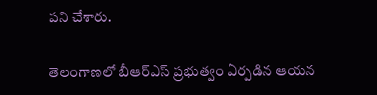పని చేశారు.

తెలంగాణలో బీఆర్ఎస్ ప్రభుత్వం ఏర్పడిన ఆయన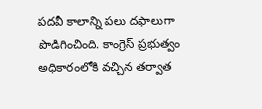పదవీ కాలాన్ని పలు దఫాలుగా పొడిగించింది. కాంగ్రెస్‌ ప్రభుత్వం అధికారంలోకి వచ్చిన తర్వాత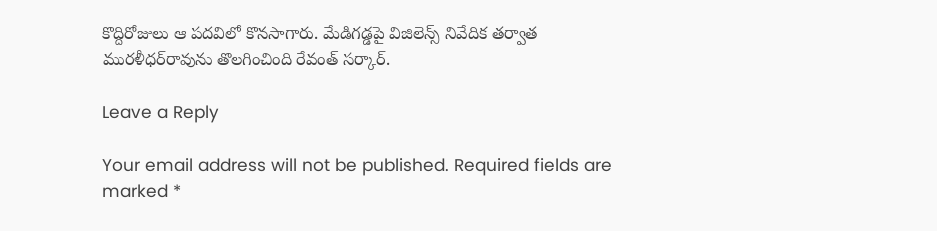కొద్దిరోజులు ఆ పదవిలో కొనసాగారు. మేడిగడ్డపై విజిలెన్స్‌ నివేదిక తర్వాత మురళీధర్‌రావును తొలగించింది రేవంత్ సర్కార్.

Leave a Reply

Your email address will not be published. Required fields are marked *